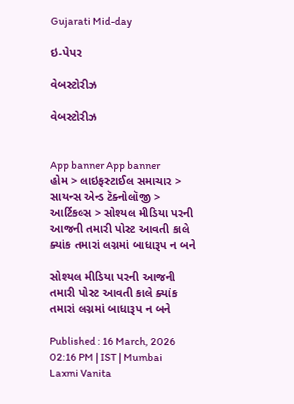Gujarati Mid-day

ઇ-પેપર

વેબસ્ટોરીઝ

વેબસ્ટોરીઝ


App banner App banner
હોમ > લાઇફસ્ટાઈલ સમાચાર > સાયન્સ એન્ડ ટૅક્નોલૉજી > આર્ટિકલ્સ > સોશ્યલ મીડિયા પરની આજની તમારી પોસ્ટ આવતી કાલે ક્યાંક તમારાં લગ્નમાં બાધારૂપ ન બને

સોશ્યલ મીડિયા પરની આજની તમારી પોસ્ટ આવતી કાલે ક્યાંક તમારાં લગ્નમાં બાધારૂપ ન બને

Published : 16 March, 2026 02:16 PM | IST | Mumbai
Laxmi Vanita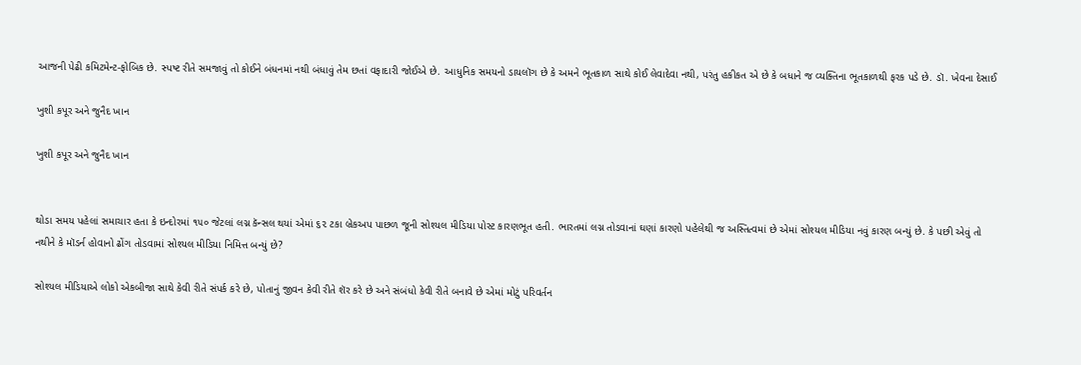આજની પેઢી કમિટમેન્ટ-ફોબિક છે. સ્પષ્ટ રીતે સમજાવું તો કોઈને બંધનમાં નથી બંધાવું તેમ છતાં વફાદારી જોઈએ છે. આધુનિક સમયનો ડાયલૉગ છે કે અમને ભૂતકાળ સાથે કોઈ લેવાદેવા નથી, પરંતુ હકીકત એ છે કે બધાને જ વ્યક્તિના ભૂતકાળથી ફરક પડે છે. ડૉ. ખેવના દેસાઈ

ખુશી કપૂર અને જુનૈદ ખાન

ખુશી કપૂર અને જુનૈદ ખાન


થોડા સમય પહેલાં સમાચાર હતા કે ઇન્દોરમાં ૧૫૦ જેટલાં લગ્ન કૅન્સલ થયાં એમાં ૬૨ ટકા બ્રેકઅપ પાછળ જૂની સોશ્યલ મીડિયા પોસ્ટ કારણભૂત હતી. ભારતમાં લગ્ન તોડવાનાં ઘણાં કારણો પહેલેથી જ અસ્તિત્વમાં છે એમાં સોશ્યલ મીડિયા નવું કારણ બન્યું છે. કે પછી એવું તો નથીને કે મૉડર્ન હોવાનો ઢોંગ તોડવામાં સોશ્યલ મીડિયા નિમિત્ત બન્યું છે?

સોશ્યલ મીડિયાએ લોકો એકબીજા સાથે કેવી રીતે સંપર્ક કરે છે, પોતાનું જીવન કેવી રીતે શૅર કરે છે અને સંબંધો કેવી રીતે બનાવે છે એમાં મોટું પરિવર્તન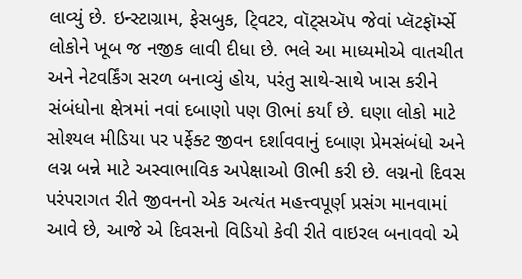લાવ્યું છે. ઇન્સ્ટાગ્રામ, ફેસબુક, ટ્‍વિટર, વૉટ્સઍપ જેવાં પ્લૅટફૉર્મ્સે લોકોને ખૂબ જ નજીક લાવી દીધા છે. ભલે આ માધ્યમોએ વાતચીત અને નેટવર્કિંગ સરળ બનાવ્યું હોય, પરંતુ સાથે-સાથે ખાસ કરીને સંબંધોના ક્ષેત્રમાં નવાં દબાણો પણ ઊભાં કર્યાં છે. ઘણા લોકો માટે સોશ્યલ મીડિયા પર પર્ફેક્ટ જીવન દર્શાવવાનું દબાણ પ્રેમસંબંધો અને લગ્ન બન્ને માટે અસ્વાભાવિક અપેક્ષાઓ ઊભી કરી છે. લગ્નનો દિવસ પરંપરાગત રીતે જીવનનો એક અત્યંત મહત્ત્વપૂર્ણ પ્રસંગ માનવામાં આવે છે, આજે એ દિવસનો વિડિયો કેવી રીતે વાઇરલ બનાવવો એ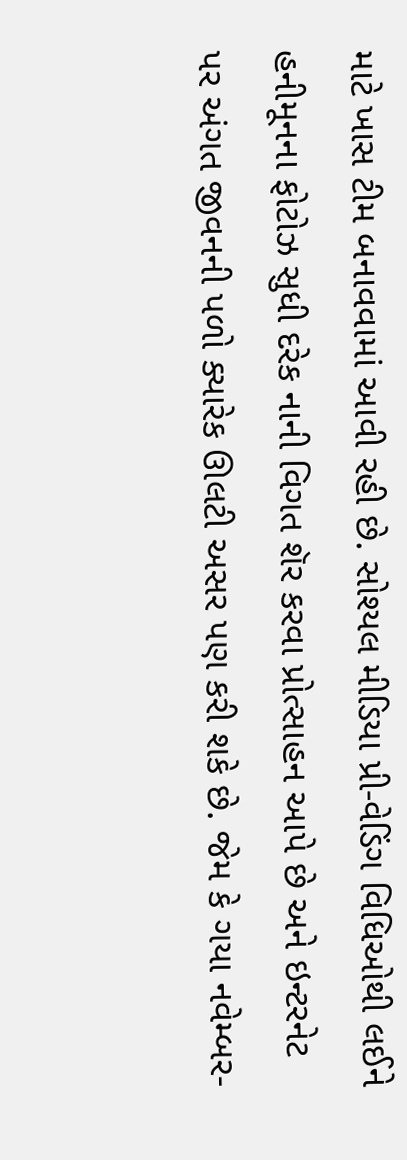માટે ખાસ ટીમ બનાવવામાં આવી રહી છે. સોશ્યલ મીડિયા પ્રી-વેડિંગ વિધિઓથી લઈને હનીમૂનના ફોટોઝ સુધી દરેક નાની વિગત શૅર કરવા પ્રોત્સાહન આપે છે અને ઇન્ટરનેટ પર અંગત જીવનની પળો ક્યારેક ઊલટી અસર પણ કરી શકે છે. જેમ કે ગયા નવેમ્બર-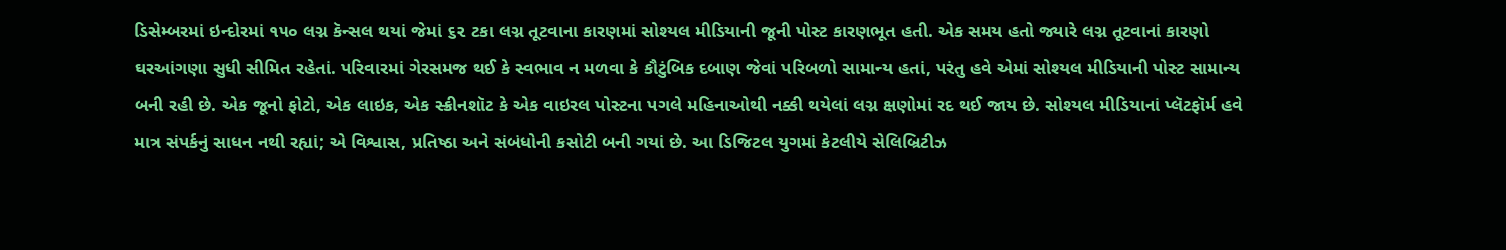ડિસેમ્બરમાં ઇન્દોરમાં ૧૫૦ લગ્ન કૅન્સલ થયાં જેમાં ૬૨ ટકા લગ્ન તૂટવાના કારણમાં સોશ્યલ મીડિયાની જૂની પોસ્ટ કારણભૂત હતી. એક સમય હતો જ્યારે લગ્ન તૂટવાનાં કારણો ઘરઆંગણા સુધી સીમિત રહેતાં. પરિવારમાં ગેરસમજ થઈ કે સ્વભાવ ન મળવા કે કૌટુંબિક દબાણ જેવાં પરિબળો સામાન્ય હતાં, પરંતુ હવે એમાં સોશ્યલ મીડિયાની પોસ્ટ સામાન્ય બની રહી છે. એક જૂનો ફોટો, એક લાઇક, એક સ્ક્રીનશૉટ કે એક વાઇરલ પોસ્ટના પગલે મહિનાઓથી નક્કી થયેલાં લગ્ન ક્ષણોમાં રદ થઈ જાય છે. સોશ્યલ મીડિયાનાં પ્લૅટફૉર્મ હવે માત્ર સંપર્કનું સાધન નથી રહ્યાં; એ વિશ્વાસ, પ્રતિષ્ઠા અને સંબંધોની કસોટી બની ગયાં છે. આ ડિજિટલ યુગમાં કેટલીયે સેલિબ્રિટીઝ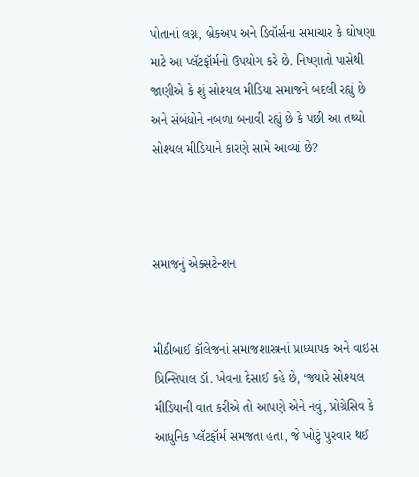પોતાનાં લગ્ન, બ્રેકઅપ અને ડિવૉર્સના સમાચાર કે ઘોષણા માટે આ પ્લૅટફૉર્મનો ઉપયોગ કરે છે. નિષ્ણાતો પાસેથી જાણીએ કે શું સોશ્યલ મીડિયા સમાજને બદલી રહ્યું છે અને સંબંધોને નબળા બનાવી રહ્યું છે કે પછી આ તથ્યો સોશ્યલ મીડિયાને કારણે સામે આવ્યાં છે?



સમાજનું એક્સટેન્શન


મીઠીબાઈ કૉલેજનાં સમાજશાસ્ત્રનાં પ્રાધ્યાપક અને વાઇસ પ્રિન્સિપાલ ડૉ. ખેવના દેસાઈ કહે છે, ‘જ્યારે સોશ્યલ મીડિયાની વાત કરીએ તો આપણે એને નવું, પ્રોગ્રેસિવ કે આધુનિક પ્લૅટફૉર્મ સમજતા હતા, જે ખોટું પુરવાર થઈ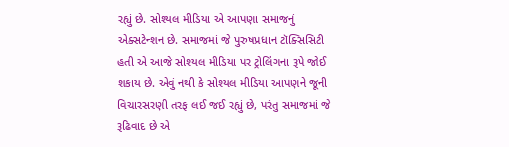રહ્યું છે. સોશ્યલ મીડિયા એ આપણા સમાજનું એક્સટેન્શન છે. સમાજમાં જે પુરુષપ્રધાન ટૉક્સિસિટી હતી એ આજે સોશ્યલ મીડિયા પર ટ્રોલિંગના રૂપે જોઈ શકાય છે. એવું નથી કે સોશ્યલ મીડિયા આપણને જૂની વિચારસરણી તરફ લઈ જઈ રહ્યું છે, પરંતુ સમાજમાં જે રૂઢિવાદ છે એ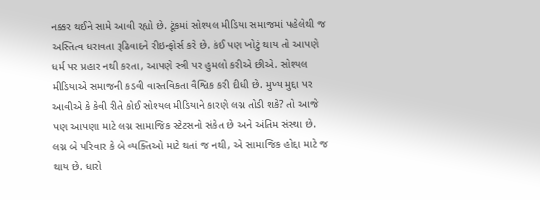નક્કર થઈને સામે આવી રહ્યો છે. ટૂંકમાં સોશ્યલ મીડિયા સમાજમાં પહેલેથી જ અસ્તિત્વ ધરાવતા રૂઢિવાદને રીઇન્ફોર્સ કરે છે. કંઈ પણ ખોટું થાય તો આપણે ધર્મ પર પ્રહાર નથી કરતા, આપણે સ્ત્રી પર હુમલો કરીએ છીએ. સોશ્યલ મીડિયાએ સમાજની કડવી વાસ્તવિકતા વૈશ્વિક કરી દીધી છે. મુખ્ય મુદ્દા પર આવીએ કે કેવી રીતે કોઈ સોશ્યલ મીડિયાને કારણે લગ્ન તોડી શકે? તો આજે પણ આપણા માટે લગ્ન સામાજિક સ્ટેટસનો સંકેત છે અને અંતિમ સંસ્થા છે. લગ્ન બે પરિવાર કે બે વ્યક્તિઓ માટે થતાં જ નથી, એ સામાજિક હોદ્દા માટે જ થાય છે. ધારો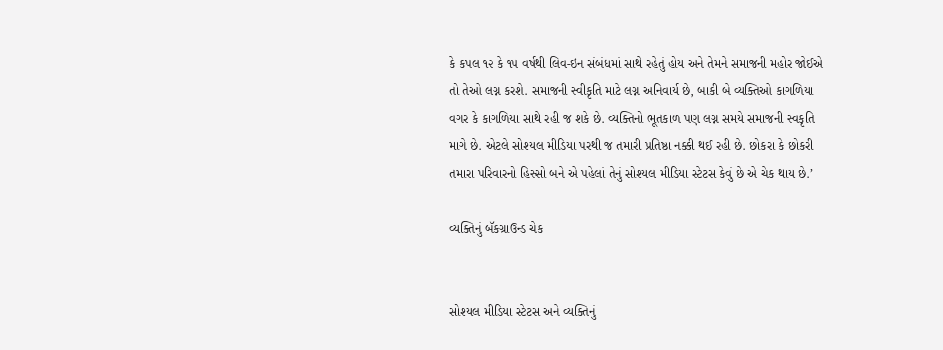કે કપલ ૧૨ કે ૧૫ વર્ષથી લિવ-ઇન સંબંધમાં સાથે રહેતું હોય અને તેમને સમાજની મહોર જોઈએ તો તેઓ લગ્ન કરશે. સમાજની સ્વીકૃતિ માટે લગ્ન અનિવાર્ય છે, બાકી બે વ્યક્તિઓ કાગળિયા વગર કે કાગળિયા સાથે રહી જ શકે છે. વ્યક્તિનો ભૂતકાળ પણ લગ્ન સમયે સમાજની સ્વકૃતિ માગે છે. એટલે સોશ્યલ મીડિયા પરથી જ તમારી પ્રતિષ્ઠા નક્કી થઈ રહી છે. છોકરા કે છોકરી તમારા પરિવારનો હિસ્સો બને એ પહેલાં તેનું સોશ્યલ મીડિયા સ્ટેટસ કેવું છે એ ચેક થાય છે.’

વ્યક્તિનું બૅકગ્રાઉન્ડ ચેક


સોશ્યલ મીડિયા સ્ટેટસ અને વ્યક્તિનું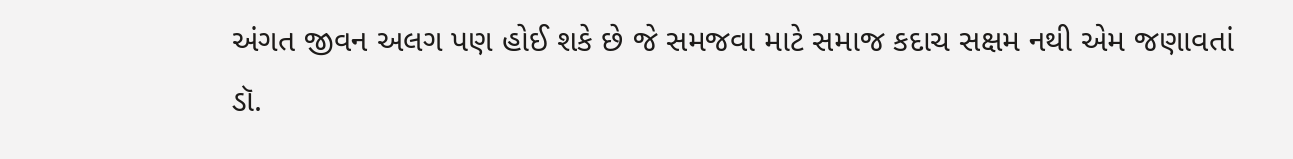અંગત જીવન અલગ પણ હોઈ શકે છે જે સમજવા માટે સમાજ કદાચ સક્ષમ નથી એમ જણાવતાં ડૉ.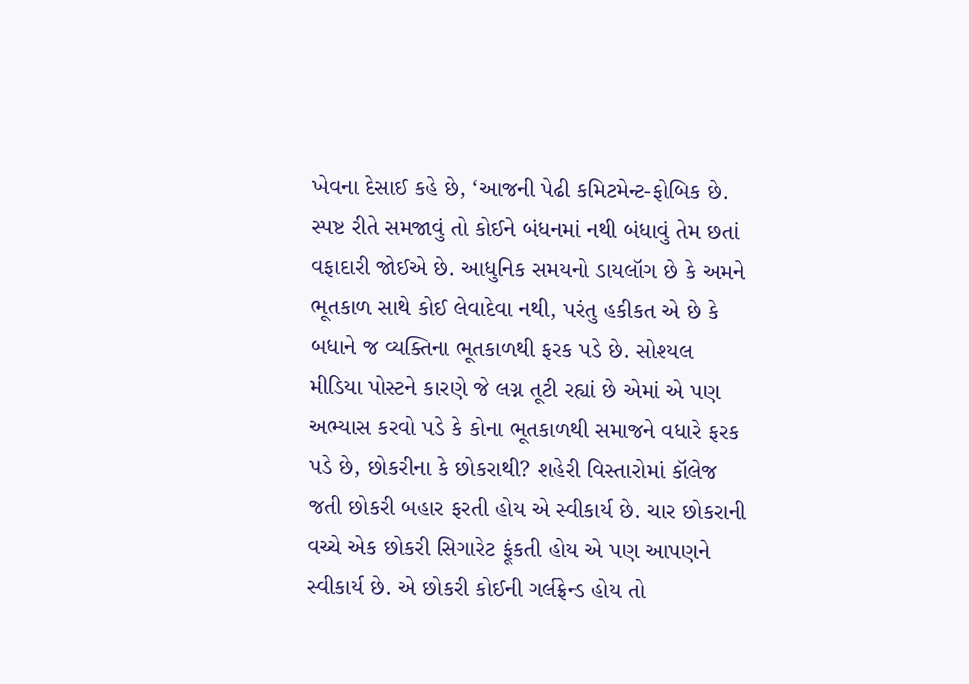ખેવના દેસાઈ કહે છે, ‘આજની પેઢી કમિટમેન્ટ-ફોબિક છે. સ્પષ્ટ રીતે સમજાવું તો કોઈને બંધનમાં નથી બંધાવું તેમ છતાં વફાદારી જોઈએ છે. આધુનિક સમયનો ડાયલૉગ છે કે અમને ભૂતકાળ સાથે કોઈ લેવાદેવા નથી, પરંતુ હકીકત એ છે કે બધાને જ વ્યક્તિના ભૂતકાળથી ફરક પડે છે. સોશ્યલ મીડિયા પોસ્ટને કારણે જે લગ્ન તૂટી રહ્યાં છે એમાં એ પણ અભ્યાસ કરવો પડે કે કોના ભૂતકાળથી સમાજને વધારે ફરક પડે છે, છોકરીના કે છોકરાથી? શહેરી વિસ્તારોમાં કૉલેજ જતી છોકરી બહાર ફરતી હોય એ સ્વીકાર્ય છે. ચાર છોકરાની વચ્ચે એક છોકરી સિગારેટ ફૂંકતી હોય એ પણ આપણને સ્વીકાર્ય છે. એ છોકરી કોઈની ગર્લફ્રેન્ડ હોય તો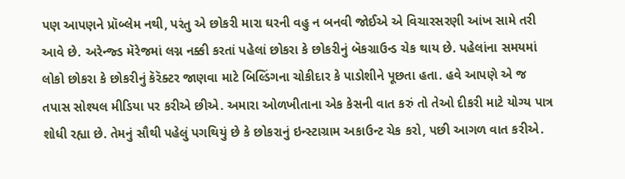પણ આપણને પ્રૉબ્લેમ નથી, પરંતુ એ છોકરી મારા ઘરની વહુ ન બનવી જોઈએ એ વિચારસરણી આંખ સામે તરી આવે છે. અરેન્જ્ડ મૅરેજમાં લગ્ન નક્કી કરતાં પહેલાં છોકરા કે છોકરીનું બૅકગ્રાઉન્ડ ચેક થાય છે. પહેલાંના સમયમાં લોકો છોકરા કે છોકરીનું કૅરૅક્ટર જાણવા માટે બિલ્ડિંગના ચોકીદાર કે પાડોશીને પૂછતા હતા. હવે આપણે એ જ તપાસ સોશ્યલ મીડિયા પર કરીએ છીએ. અમારા ઓળખીતાના એક કેસની વાત કરું તો તેઓ દીકરી માટે યોગ્ય પાત્ર શોધી રહ્યા છે. તેમનું સૌથી પહેલું પગથિયું છે કે છોકરાનું ઇન્સ્ટાગ્રામ અકાઉન્ટ ચેક કરો, પછી આગળ વાત કરીએ.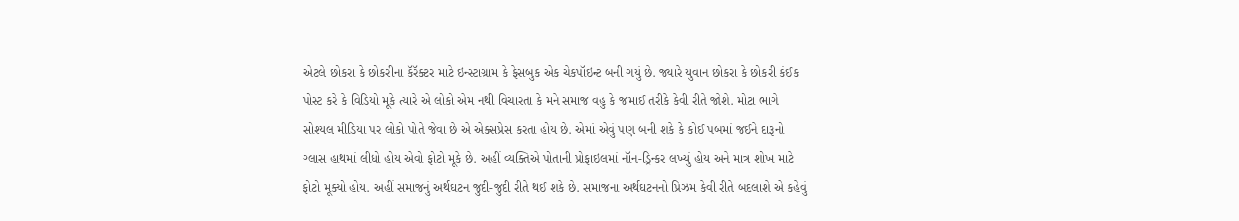એટલે છોકરા કે છોકરીના કૅરૅક્ટર માટે ઇન્સ્ટાગ્રામ કે ફેસબુક એક ચેકપૉઇન્ટ બની ગયું છે. જ્યારે યુવાન છોકરા કે છોકરી કંઈક પોસ્ટ કરે કે વિડિયો મૂકે ત્યારે એ લોકો એમ નથી વિચારતા કે મને સમાજ વહુ કે જમાઈ તરીકે કેવી રીતે જોશે. મોટા ભાગે સોશ્યલ મીડિયા પર લોકો પોતે જેવા છે એ એક્સપ્રેસ કરતા હોય છે. એમાં એવું પણ બની શકે કે કોઈ પબમાં જઈને દારૂનો ગ્લાસ હાથમાં લીધો હોય એવો ફોટો મૂકે છે. અહીં વ્યક્તિએ પોતાની પ્રોફાઇલમાં નૉન-ડ્રિન્કર લખ્યું હોય અને માત્ર શોખ માટે ફોટો મૂક્યો હોય. અહીં સમાજનું અર્થઘટન જુદી-જુદી રીતે થઈ શકે છે. સમાજના અર્થઘટનનો પ્રિઝમ કેવી રીતે બદલાશે એ કહેવું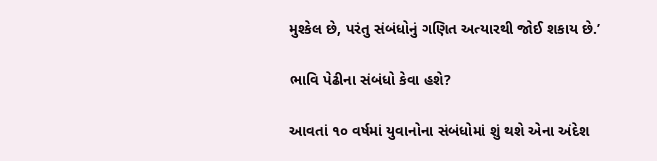મુશ્કેલ છે, પરંતુ સંબંધોનું ગણિત અત્યારથી જોઈ શકાય છે.’

ભાવિ પેઢીના સંબંધો કેવા હશે?

આવતાં ૧૦ વર્ષમાં યુવાનોના સંબંધોમાં શું થશે એના અંદેશ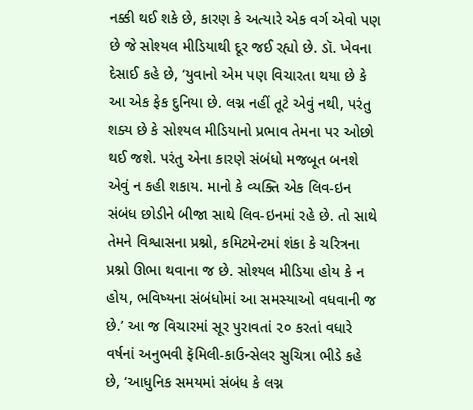નક્કી થઈ શકે છે, કારણ કે અત્યારે એક વર્ગ એવો પણ છે જે સોશ્યલ મીડિયાથી દૂર જઈ રહ્યો છે. ડૉ. ખેવના દેસાઈ કહે છે, ‘યુવાનો એમ પણ વિચારતા થયા છે કે આ એક ફેક દુનિયા છે. લગ્ન નહીં તૂટે એવું નથી, પરંતુ શક્ય છે કે સોશ્યલ મીડિયાનો પ્રભાવ તેમના પર ઓછો થઈ જશે. પરંતુ એના કારણે સંબંધો મજબૂત બનશે એવું ન કહી શકાય. માનો કે વ્યક્તિ એક લિવ-ઇન સંબંધ છોડીને બીજા સાથે લિવ-ઇનમાં રહે છે. તો સાથે તેમને વિશ્વાસના પ્રશ્નો, કમિટમેન્ટમાં શંકા કે ચરિત્રના પ્રશ્નો ઊભા થવાના જ છે. સોશ્યલ મીડિયા હોય કે ન હોય, ભવિષ્યના સંબંધોમાં આ સમસ્યાઓ વધવાની જ છે.’ આ જ વિચારમાં સૂર પુરાવતાં ૨૦ કરતાં વધારે વર્ષનાં અનુભવી ફૅમિલી-કાઉન્સેલર સુચિત્રા ભીડે કહે છે, ‘આધુનિક સમયમાં સંબંધ કે લગ્ન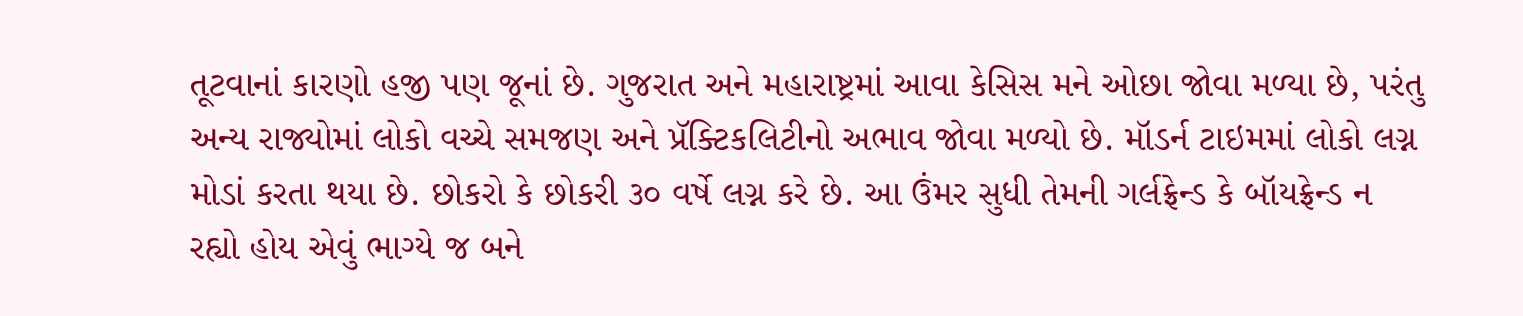તૂટવાનાં કારણો હજી પણ જૂનાં છે. ગુજરાત અને મહારાષ્ટ્રમાં આવા કેસિસ મને ઓછા જોવા મળ્યા છે, પરંતુ અન્ય રાજ્યોમાં લોકો વચ્ચે સમજણ અને પ્રૅક્ટિકલિટીનો અભાવ જોવા મળ્યો છે. મૉડર્ન ટાઇમમાં લોકો લગ્ન મોડાં કરતા થયા છે. છોકરો કે છોકરી ૩૦ વર્ષે લગ્ન કરે છે. આ ઉંમર સુધી તેમની ગર્લફ્રેન્ડ કે બૉયફ્રેન્ડ ન રહ્યો હોય એવું ભાગ્યે જ બને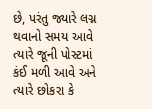છે, પરંતુ જ્યારે લગ્ન થવાનો સમય આવે ત્યારે જૂની પોસ્ટમાં કંઈ મળી આવે અને ત્યારે છોકરા કે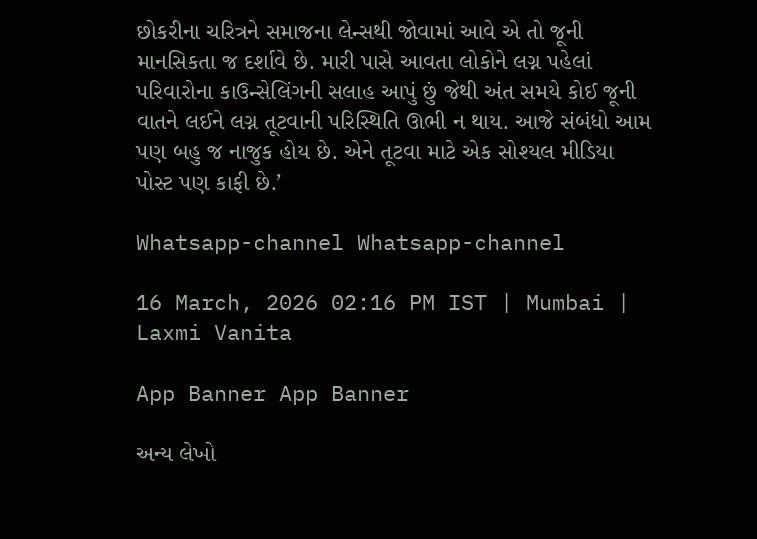છોકરીના ચરિત્રને સમાજના લેન્સથી જોવામાં આવે એ તો જૂની માનસિકતા જ દર્શાવે છે. મારી પાસે આવતા લોકોને લગ્ન પહેલાં પરિવારોના કાઉન્સેલિંગની સલાહ આપું છું જેથી અંત સમયે કોઈ જૂની વાતને લઈને લગ્ન તૂટવાની પરિસ્થિતિ ઊભી ન થાય. આજે સંબંધો આમ પણ બહુ જ નાજુક હોય છે. એને તૂટવા માટે એક સોશ્યલ મીડિયા પોસ્ટ પણ કાફી છે.’

Whatsapp-channel Whatsapp-channel

16 March, 2026 02:16 PM IST | Mumbai | Laxmi Vanita

App Banner App Banner

અન્ય લેખો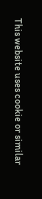This website uses cookie or similar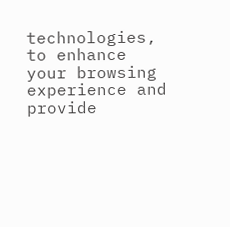technologies, to enhance your browsing experience and provide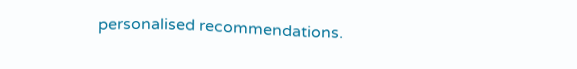personalised recommendations.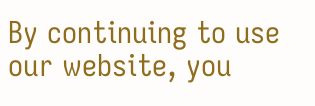By continuing to use our website, you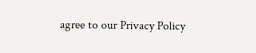agree to our Privacy Policy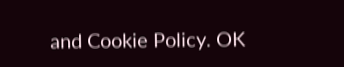and Cookie Policy. OK